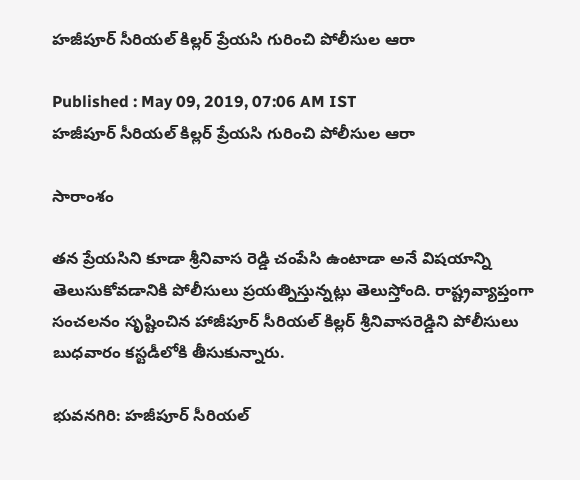హజీపూర్ సీరియల్ కిల్లర్ ప్రేయసి గురించి పోలీసుల ఆరా

Published : May 09, 2019, 07:06 AM IST
హజీపూర్ సీరియల్ కిల్లర్ ప్రేయసి గురించి పోలీసుల ఆరా

సారాంశం

తన ప్రేయసిని కూడా శ్రీనివాస రెడ్డి చంపేసి ఉంటాడా అనే విషయాన్ని తెలుసుకోవడానికి పోలీసులు ప్రయత్నిస్తున్నట్లు తెలుస్తోంది. రాష్ట్రవ్యాప్తంగా సంచలనం సృష్టించిన హాజీపూర్‌ సీరియల్‌ కిల్లర్‌ శ్రీనివాసరెడ్డిని పోలీసులు బుధవారం కస్టడీలోకి తీసుకున్నారు.

భువనగిరి: హజీపూర్ సీరియల్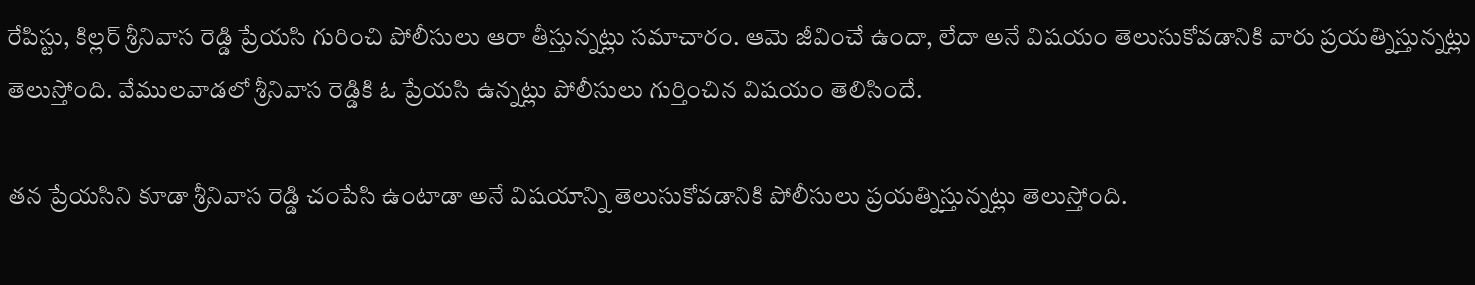రేపిస్టు, కిల్లర్ శ్రీనివాస రెడ్డి ప్రేయసి గురించి పోలీసులు ఆరా తీస్తున్నట్లు సమాచారం. ఆమె జీవించే ఉందా, లేదా అనే విషయం తెలుసుకోవడానికి వారు ప్రయత్నిస్తున్నట్లు తెలుస్తోంది. వేములవాడలో శ్రీనివాస రెడ్డికి ఓ ప్రేయసి ఉన్నట్లు పోలీసులు గుర్తించిన విషయం తెలిసిందే.

తన ప్రేయసిని కూడా శ్రీనివాస రెడ్డి చంపేసి ఉంటాడా అనే విషయాన్ని తెలుసుకోవడానికి పోలీసులు ప్రయత్నిస్తున్నట్లు తెలుస్తోంది.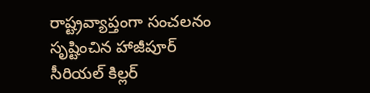రాష్ట్రవ్యాప్తంగా సంచలనం సృష్టించిన హాజీపూర్‌ సీరియల్‌ కిల్లర్‌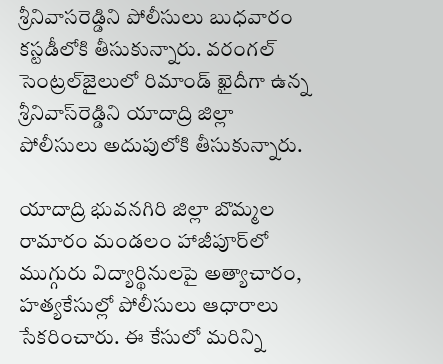శ్రీనివాసరెడ్డిని పోలీసులు బుధవారం కస్టడీలోకి తీసుకున్నారు. వరంగల్‌ సెంట్రల్‌జైలులో రిమాండ్‌ ఖైదీగా ఉన్న శ్రీనివాస్‌రెడ్డిని యాదాద్రి జిల్లా పోలీసులు అదుపులోకి తీసుకున్నారు.

యాదాద్రి భువనగిరి జిల్లా బొమ్మల రామారం మండలం హాజీపూర్‌లో ముగ్గురు విద్యార్థినులపై అత్యాచారం, హత్యకేసుల్లో పోలీసులు ఆధారాలు సేకరించారు. ఈ కేసులో మరిన్ని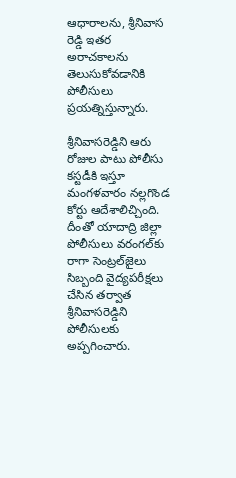ఆధారాలను, శ్రీనివాస రెడ్డి ఇతర అరాచకాలను తెలుసుకోవడానికి పోలీసులు ప్రయత్నిస్తున్నారు.

శ్రీనివాసరెడ్డిని ఆరు రోజుల పాటు పోలీసు కస్టడీకి ఇస్తూ మంగళవారం నల్లగొండ కోర్టు ఆదేశాలిచ్చింది. దీంతో యాదాద్రి జిల్లా పోలీసులు వరంగల్‌కు రాగా సెంట్రల్‌జైలు సిబ్బంది వైద్యపరీక్షలు చేసిన తర్వాత శ్రీనివాసరెడ్డిని పోలీసులకు అప్పగించారు.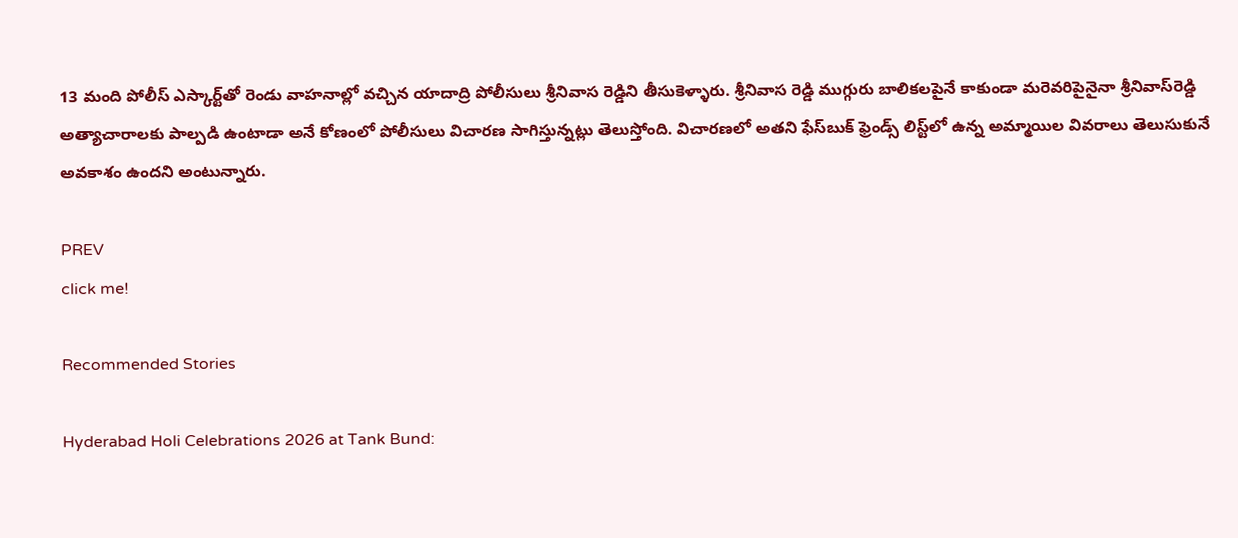13 మంది పోలీస్ ఎస్కార్ట్‌తో రెండు వాహనాల్లో వచ్చిన యాదాద్రి పోలీసులు శ్రీనివాస రెడ్డిని తీసుకెళ్ళారు. శ్రీనివాస రెడ్డి ముగ్గురు బాలికలపైనే కాకుండా మరెవరిపైనైనా శ్రీనివాస్‌రెడ్డి అత్యాచారాలకు పాల్పడి ఉంటాడా అనే కోణంలో పోలీసులు విచారణ సాగిస్తున్నట్లు తెలుస్తోంది. విచారణలో అతని ఫేస్‌బుక్‌ ఫ్రెండ్స్‌ లిస్ట్‌లో ఉన్న అమ్మాయిల వివరాలు తెలుసుకునే అవకాశం ఉందని అంటున్నారు.

PREV
click me!

Recommended Stories

Hyderabad Holi Celebrations 2026 at Tank Bund: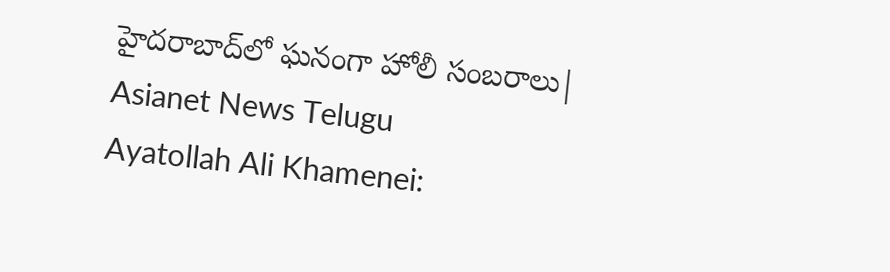హైదరాబాద్‌లో ఘనంగా హోలీ సంబరాలు| Asianet News Telugu
Ayatollah Ali Khamenei: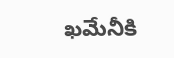ఖమేనీకి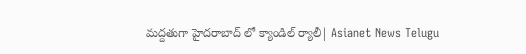మద్దతుగా హైదరాబాద్ లో క్యాండిల్ ర్యాలీ| Asianet News Telugu